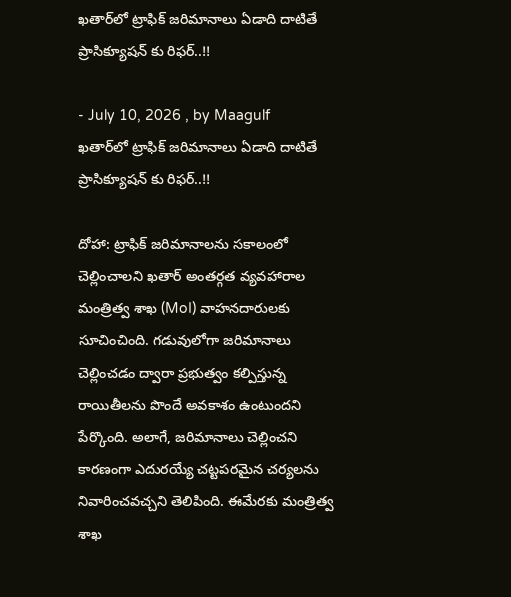ఖతార్‌లో ట్రాఫిక్ జరిమానాలు ఏడాది దాటితే ప్రాసిక్యూషన్‌ కు రిఫర్..!!

- July 10, 2026 , by Maagulf
ఖతార్‌లో ట్రాఫిక్ జరిమానాలు ఏడాది దాటితే ప్రాసిక్యూషన్‌ కు రిఫర్..!!

దోహా: ట్రాఫిక్ జరిమానాలను సకాలంలో చెల్లించాలని ఖతార్ అంతర్గత వ్యవహారాల మంత్రిత్వ శాఖ (MoI) వాహనదారులకు సూచించింది. గడువులోగా జరిమానాలు చెల్లించడం ద్వారా ప్రభుత్వం కల్పిస్తున్న రాయితీలను పొందే అవకాశం ఉంటుందని పేర్కొంది. అలాగే, జరిమానాలు చెల్లించని కారణంగా ఎదురయ్యే చట్టపరమైన చర్యలను నివారించవచ్చని తెలిపింది. ఈమేరకు మంత్రిత్వ శాఖ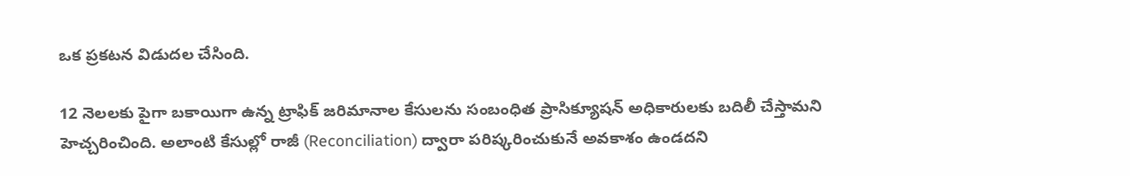ఒక ప్రకటన విడుదల చేసింది.

12 నెలలకు పైగా బకాయిగా ఉన్న ట్రాఫిక్ జరిమానాల కేసులను సంబంధిత ప్రాసిక్యూషన్ అధికారులకు బదిలీ చేస్తామని హెచ్చరించింది. అలాంటి కేసుల్లో రాజీ (Reconciliation) ద్వారా పరిష్కరించుకునే అవకాశం ఉండదని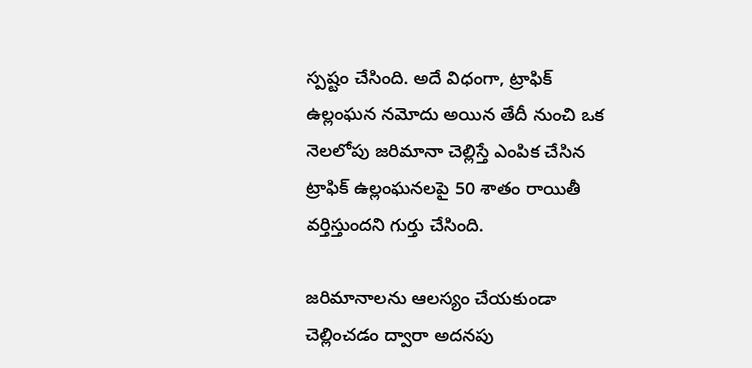స్పష్టం చేసింది. అదే విధంగా, ట్రాఫిక్ ఉల్లంఘన నమోదు అయిన తేదీ నుంచి ఒక నెలలోపు జరిమానా చెల్లిస్తే ఎంపిక చేసిన ట్రాఫిక్ ఉల్లంఘనలపై 50 శాతం రాయితీ వర్తిస్తుందని గుర్తు చేసింది.

జరిమానాలను ఆలస్యం చేయకుండా చెల్లించడం ద్వారా అదనపు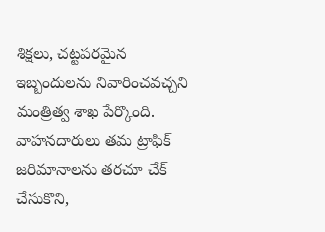శిక్షలు, చట్టపరమైన ఇబ్బందులను నివారించవచ్చని మంత్రిత్వ శాఖ పేర్కొంది. వాహనదారులు తమ ట్రాఫిక్ జరిమానాలను తరచూ చేక్ చేసుకొని,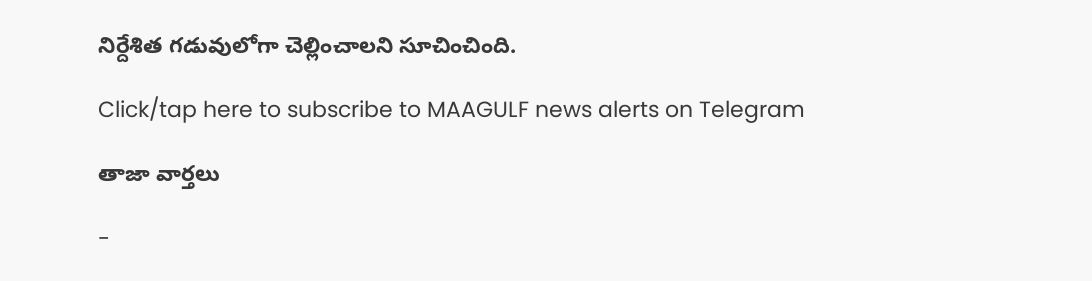నిర్దేశిత గడువులోగా చెల్లించాలని సూచించింది.

Click/tap here to subscribe to MAAGULF news alerts on Telegram

తాజా వార్తలు

-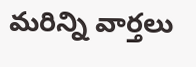మరిన్ని వార్తలు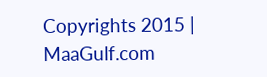Copyrights 2015 | MaaGulf.com